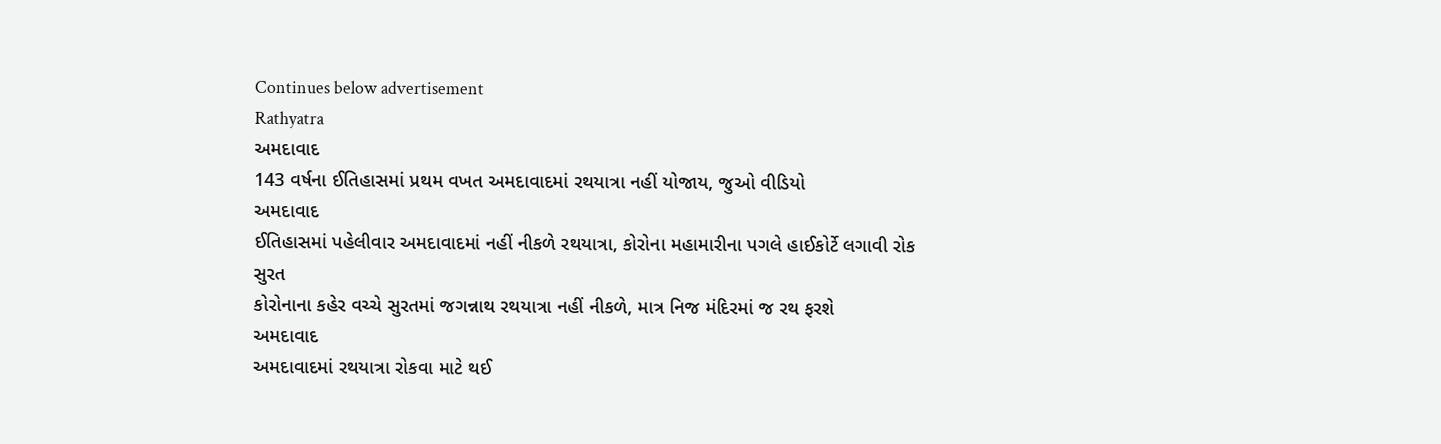Continues below advertisement
Rathyatra
અમદાવાદ
143 વર્ષના ઈતિહાસમાં પ્રથમ વખત અમદાવાદમાં રથયાત્રા નહીં યોજાય, જુઓ વીડિયો
અમદાવાદ
ઈતિહાસમાં પહેલીવાર અમદાવાદમાં નહીં નીકળે રથયાત્રા, કોરોના મહામારીના પગલે હાઈકોર્ટે લગાવી રોક
સુરત
કોરોનાના કહેર વચ્ચે સુરતમાં જગન્નાથ રથયાત્રા નહીં નીકળે, માત્ર નિજ મંદિરમાં જ રથ ફરશે
અમદાવાદ
અમદાવાદમાં રથયાત્રા રોકવા માટે થઈ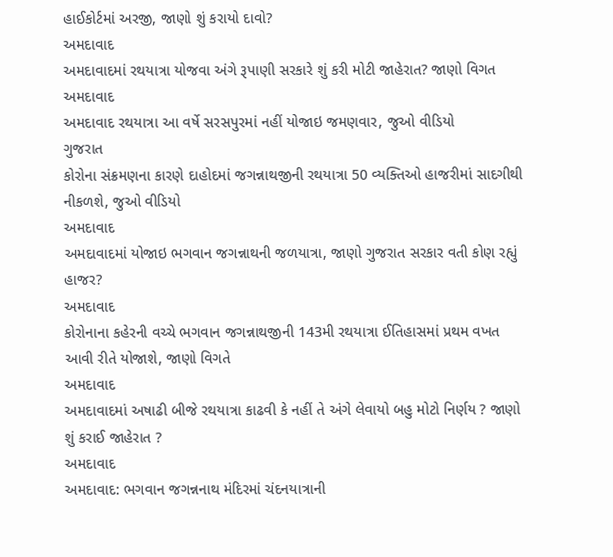હાઈકોર્ટમાં અરજી, જાણો શું કરાયો દાવો?
અમદાવાદ
અમદાવાદમાં રથયાત્રા યોજવા અંગે રૂપાણી સરકારે શું કરી મોટી જાહેરાત? જાણો વિગત
અમદાવાદ
અમદાવાદ રથયાત્રા આ વર્ષે સરસપુરમાં નહીં યોજાઇ જમણવાર, જુઓ વીડિયો
ગુજરાત
કોરોના સંક્રમણના કારણે દાહોદમાં જગન્નાથજીની રથયાત્રા 50 વ્યક્તિઓ હાજરીમાં સાદગીથી નીકળશે, જુઓ વીડિયો
અમદાવાદ
અમદાવાદમાં યોજાઇ ભગવાન જગન્નાથની જળયાત્રા, જાણો ગુજરાત સરકાર વતી કોણ રહ્યું હાજર?
અમદાવાદ
કોરોનાના કહેરની વચ્ચે ભગવાન જગન્નાથજીની 143મી રથયાત્રા ઈતિહાસમાં પ્રથમ વખત આવી રીતે યોજાશે, જાણો વિગતે
અમદાવાદ
અમદાવાદમાં અષાઢી બીજે રથયાત્રા કાઢવી કે નહીં તે અંગે લેવાયો બહુ મોટો નિર્ણય ? જાણો શું કરાઈ જાહેરાત ?
અમદાવાદ
અમદાવાદ: ભગવાન જગન્નનાથ મંદિરમાં ચંદનયાત્રાની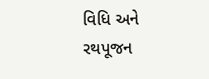વિધિ અને રથપૂજન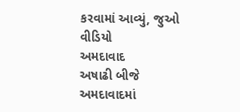કરવામાં આવ્યું, જુઓ વીડિયો
અમદાવાદ
અષાઢી બીજે અમદાવાદમાં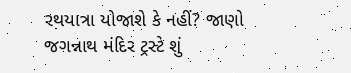રથયાત્રા યોજાશે કે નહીં? જાણો જગન્નાથ મંદિર ટ્રસ્ટે શું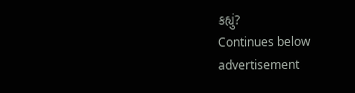કહ્યું?
Continues below advertisement